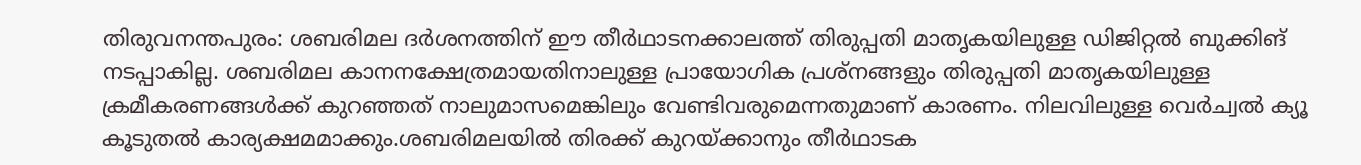തിരുവനന്തപുരം: ശബരിമല ദർശനത്തിന് ഈ തീർഥാടനക്കാലത്ത് തിരുപ്പതി മാതൃകയിലുള്ള ഡിജിറ്റൽ ബുക്കിങ് നടപ്പാകില്ല. ശബരിമല കാനനക്ഷേത്രമായതിനാലുള്ള പ്രായോഗിക പ്രശ്നങ്ങളും തിരുപ്പതി മാതൃകയിലുള്ള ക്രമീകരണങ്ങൾക്ക് കുറഞ്ഞത് നാലുമാസമെങ്കിലും വേണ്ടിവരുമെന്നതുമാണ് കാരണം. നിലവിലുള്ള വെർച്വൽ ക്യൂ കൂടുതൽ കാര്യക്ഷമമാക്കും.ശബരിമലയിൽ തിരക്ക് കുറയ്ക്കാനും തീർഥാടക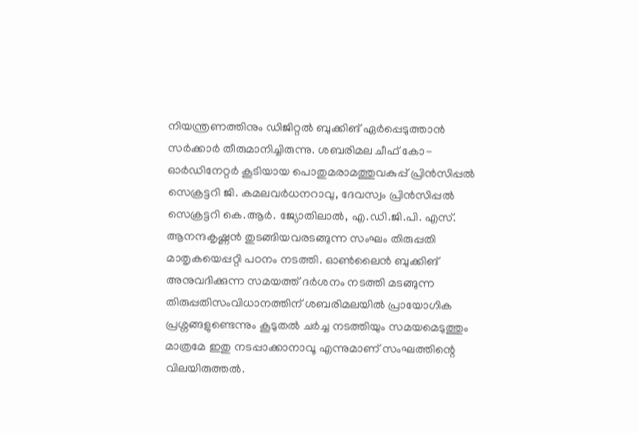നിയന്ത്രണത്തിനും ഡിജിറ്റൽ ബുക്കിങ് ഏർപ്പെടുത്താൻ സർക്കാർ തീരുമാനിച്ചിരുന്നു. ശബരിമല ചീഫ് കോ-ഓർഡിനേറ്റർ കൂടിയായ പൊതുമരാമത്തുവകുപ്പ് പ്രിൻസിപ്പൽ സെക്രട്ടറി ജി. കമലവർധനറാവു, ദേവസ്വം പ്രിൻസിപ്പൽ സെക്രട്ടറി കെ.ആർ. ജ്യോതിലാൽ, എ.ഡി.ജി.പി. എസ്. ആനന്ദകൃഷ്ണൻ തുടങ്ങിയവരടങ്ങുന്ന സംഘം തിരുപ്പതി മാതൃകയെപ്പറ്റി പഠനം നടത്തി. ഓൺലൈൻ ബുക്കിങ് അനുവദിക്കുന്ന സമയത്ത് ദർശനം നടത്തി മടങ്ങുന്ന തിരുപ്പതിസംവിധാനത്തിന് ശബരിമലയിൽ പ്രായോഗിക പ്രശ്നങ്ങളുണ്ടെന്നും കൂടുതൽ ചർച്ച നടത്തിയും സമയമെടുത്തും മാത്രമേ ഇതു നടപ്പാക്കാനാവൂ എന്നുമാണ് സംഘത്തിന്റെ വിലയിരുത്തൽ.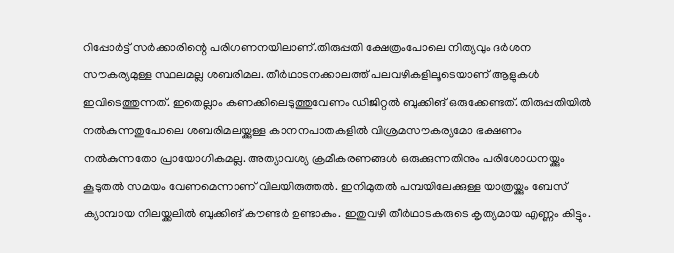റിപ്പോർട്ട് സർക്കാരിന്റെ പരിഗണനയിലാണ്.തിരുപ്പതി ക്ഷേത്രംപോലെ നിത്യവും ദർശന സൗകര്യമുള്ള സ്ഥലമല്ല ശബരിമല. തീർഥാടനക്കാലത്ത് പലവഴികളിലൂടെയാണ് ആളുകൾ ഇവിടെത്തുന്നത്. ഇതെല്ലാം കണക്കിലെടുത്തുവേണം ഡിജിറ്റൽ ബുക്കിങ് ഒരുക്കേണ്ടത്. തിരുപ്പതിയിൽ നൽകുന്നതുപോലെ ശബരിമലയ്ക്കുള്ള കാനനപാതകളിൽ വിശ്രമസൗകര്യമോ ഭക്ഷണം നൽകുന്നതോ പ്രായോഗികമല്ല. അത്യാവശ്യ ക്രമീകരണങ്ങൾ ഒരുക്കുന്നതിനും പരിശോധനയ്ക്കും കൂടുതൽ സമയം വേണമെന്നാണ് വിലയിരുത്തൽ. ഇനിമുതൽ പമ്പയിലേക്കുള്ള യാത്രയ്ക്കും ബേസ് ക്യാമ്പായ നിലയ്ക്കലിൽ ബുക്കിങ് കൗണ്ടർ ഉണ്ടാകും. ഇതുവഴി തീർഥാടകരുടെ കൃത്യമായ എണ്ണം കിട്ടും.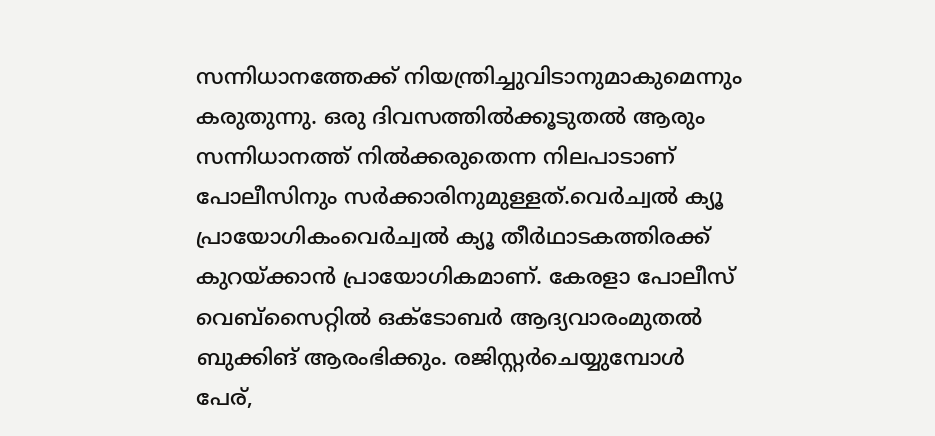സന്നിധാനത്തേക്ക് നിയന്ത്രിച്ചുവിടാനുമാകുമെന്നും കരുതുന്നു. ഒരു ദിവസത്തിൽക്കൂടുതൽ ആരും സന്നിധാനത്ത് നിൽക്കരുതെന്ന നിലപാടാണ് പോലീസിനും സർക്കാരിനുമുള്ളത്.വെർച്വൽ ക്യൂ പ്രായോഗികംവെർച്വൽ ക്യൂ തീർഥാടകത്തിരക്ക് കുറയ്ക്കാൻ പ്രായോഗികമാണ്. കേരളാ പോലീസ് വെബ്സൈറ്റിൽ ഒക്ടോബർ ആദ്യവാരംമുതൽ ബുക്കിങ് ആരംഭിക്കും. രജിസ്റ്റർചെയ്യുമ്പോൾ പേര്,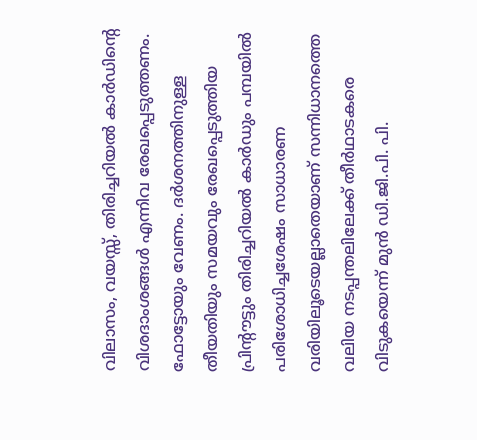വിലാസം, വയസ്സ്, തിരിച്ചറിയൽ കാർഡിന്റെ വിശദാംശങ്ങൾ എന്നിവ രേഖപ്പെടുത്തണം. ഫോട്ടോയും വേണം. ദർശനത്തിനുള്ള തീയതിയും സമയവും രേഖപ്പെടുത്തിയ പ്രിന്റൗട്ടും തിരിച്ചറിയൽ കാർഡും പമ്പയിൽ പരിശോധിച്ചശേഷം സാധാരണ വരിയിലൂടെയല്ലാതെയാണ് സന്നിധാനത്തെ വലിയ നടപ്പന്തലിലേക്ക് തീർഥാടകരെ വിടുകയെന്ന് മുൻ ഡി.ജി.പി. പി.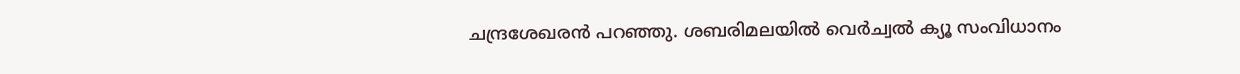ചന്ദ്രശേഖരൻ പറഞ്ഞു. ശബരിമലയിൽ വെർച്വൽ ക്യൂ സംവിധാനം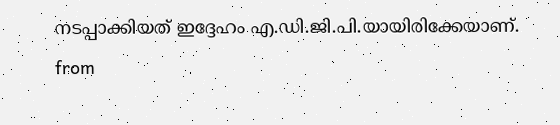നടപ്പാക്കിയത് ഇദ്ദേഹം എ.ഡി.ജി.പി.യായിരിക്കേയാണ്.
from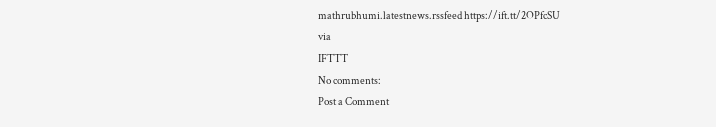mathrubhumi.latestnews.rssfeed https://ift.tt/2OPfcSU
via
IFTTT
No comments:
Post a Comment